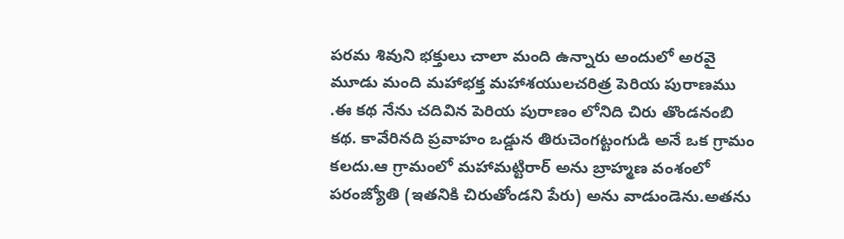పరమ శివుని భక్తులు చాలా మంది ఉన్నారు అందులో అరవై మూడు మంది మహాభక్త మహాశయులచరిత్ర పెరియ పురాణము .ఈ కథ నేను చదివిన పెరియ పురాణం లోనిది చిరు తొండనంబి కథ. కావేరినది ప్రవాహం ఒడ్డున తిరుచెంగట్టంగుడి అనే ఒక గ్రామం కలదు.ఆ గ్రామంలో మహామట్టిరార్ అను బ్రాహ్మణ వంశంలో పరంజ్యోతి (ఇతనికి చిరుతోండని పేరు) అను వాడుండెను.అతను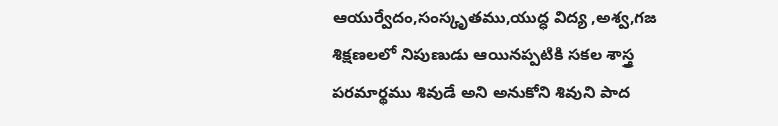ఆయుర్వేదం,సంస్కృతము,యుద్ధ విద్య ,అశ్వ,గజ శిక్షణలలో నిపుణుడు ఆయినప్పటికి సకల శాస్త్ర పరమార్థము శివుడే అని అనుకోని శివుని పాద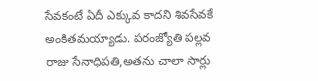సేవకంటే ఏదీ ఎక్కువ కాదని శివసేవకే అంకితమయ్యాడు. పరంజ్యోతి పల్లవ రాజు సేనాధిపతి,అతను చాలా సార్లు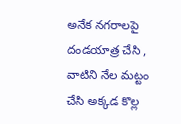అనేక నగరాలపై దండయాత్ర చేసి , వాటిని నేల మట్టం చేసి అక్కడ కొల్ల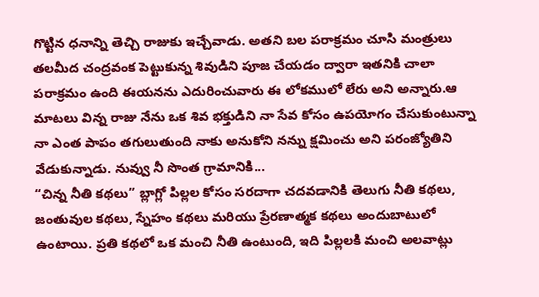గొట్టిన ధనాన్ని తెచ్చి రాజుకు ఇచ్చేవాడు. అతని బల పరాక్రమం చూసి మంత్రులు తలమీద చంద్రవంక పెట్టుకున్న శివుడిని పూజ చేయడం ద్వారా ఇతనికి చాలా పరాక్రమం ఉంది ఈయనను ఎదురించువారు ఈ లోకములో లేరు అని అన్నారు.ఆ మాటలు విన్న రాజు నేను ఒక శివ భక్తుడిని నా సేవ కోసం ఉపయోగం చేసుకుంటున్నా నా ఎంత పాపం తగులుతుంది నాకు అనుకోని నన్ను క్షమించు అని పరంజ్యోతిని వేడుకున్నాడు. నువ్వు నీ సొంత గ్రామానికి...
“చిన్న నీతి కథలు” బ్లాగ్లో పిల్లల కోసం సరదాగా చదవడానికి తెలుగు నీతి కథలు, జంతువుల కథలు, స్నేహం కథలు మరియు ప్రేరణాత్మక కథలు అందుబాటులో ఉంటాయి. ప్రతి కథలో ఒక మంచి నీతి ఉంటుంది, ఇది పిల్లలకి మంచి అలవాట్లు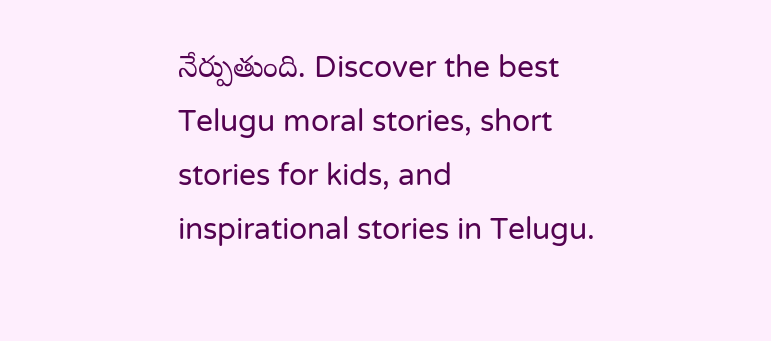నేర్పుతుంది. Discover the best Telugu moral stories, short stories for kids, and inspirational stories in Telugu.